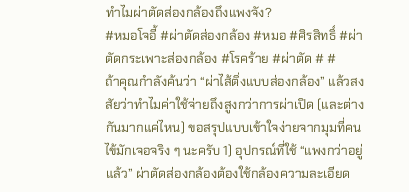ทำไมผ่าตัดส่องกล้องถึงแพงจัง?
#หมอโจอี้ #ผ่าตัดส่องกล้อง #หมอ #ศิรสิทธิ์ #ผ่าตัดกระเพาะส่องกล้อง #โรคร้าย #ผ่าตัด # #
ถ้าคุณกำลังค้นว่า “ผ่าไส้ติ่งแบบส่องกล้อง” แล้วสงสัยว่าทำไมค่าใช้จ่ายถึงสูงกว่าการผ่าเปิด (และต่างกันมากแค่ไหน) ขอสรุปแบบเข้าใจง่ายจากมุมที่คนไข้มักเจอจริง ๆ นะครับ 1) อุปกรณ์ที่ใช้ “แพงกว่าอยู่แล้ว” ผ่าตัดส่องกล้องต้องใช้กล้องความละเอียด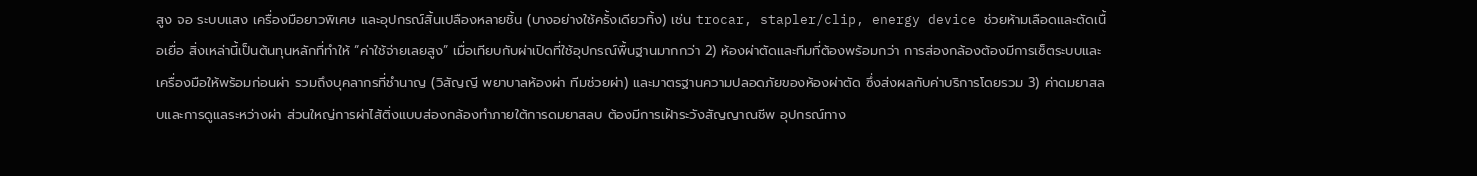สูง จอ ระบบแสง เครื่องมือยาวพิเศษ และอุปกรณ์สิ้นเปลืองหลายชิ้น (บางอย่างใช้ครั้งเดียวทิ้ง) เช่น trocar, stapler/clip, energy device ช่วยห้ามเลือดและตัดเนื้อเยื่อ สิ่งเหล่านี้เป็นต้นทุนหลักที่ทำให้ “ค่าใช้จ่ายเลยสูง” เมื่อเทียบกับผ่าเปิดที่ใช้อุปกรณ์พื้นฐานมากกว่า 2) ห้องผ่าตัดและทีมที่ต้องพร้อมกว่า การส่องกล้องต้องมีการเซ็ตระบบและเครื่องมือให้พร้อมก่อนผ่า รวมถึงบุคลากรที่ชำนาญ (วิสัญญี พยาบาลห้องผ่า ทีมช่วยผ่า) และมาตรฐานความปลอดภัยของห้องผ่าตัด ซึ่งส่งผลกับค่าบริการโดยรวม 3) ค่าดมยาสลบและการดูแลระหว่างผ่า ส่วนใหญ่การผ่าไส้ติ่งแบบส่องกล้องทำภายใต้การดมยาสลบ ต้องมีการเฝ้าระวังสัญญาณชีพ อุปกรณ์ทาง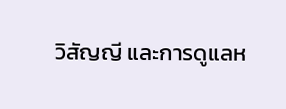วิสัญญี และการดูแลห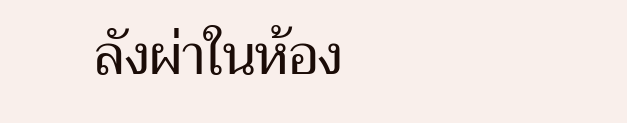ลังผ่าในห้อง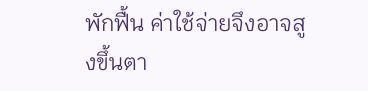พักฟื้น ค่าใช้จ่ายจึงอาจสูงขึ้นตา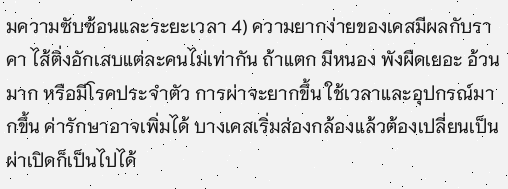มความซับซ้อนและระยะเวลา 4) ความยากง่ายของเคสมีผลกับราคา ไส้ติ่งอักเสบแต่ละคนไม่เท่ากัน ถ้าแตก มีหนอง พังผืดเยอะ อ้วนมาก หรือมีโรคประจำตัว การผ่าจะยากขึ้น ใช้เวลาและอุปกรณ์มากขึ้น ค่ารักษาอาจเพิ่มได้ บางเคสเริ่มส่องกล้องแล้วต้องเปลี่ยนเป็นผ่าเปิดก็เป็นไปได้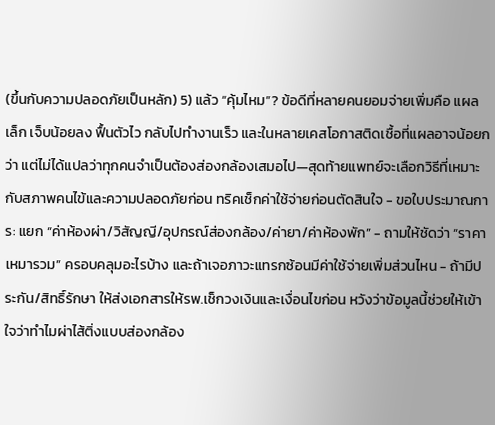(ขึ้นกับความปลอดภัยเป็นหลัก) 5) แล้ว “คุ้มไหม”? ข้อดีที่หลายคนยอมจ่ายเพิ่มคือ แผลเล็ก เจ็บน้อยลง ฟื้นตัวไว กลับไปทำงานเร็ว และในหลายเคสโอกาสติดเชื้อที่แผลอาจน้อยกว่า แต่ไม่ได้แปลว่าทุกคนจำเป็นต้องส่องกล้องเสมอไป—สุดท้ายแพทย์จะเลือกวิธีที่เหมาะกับสภาพคนไข้และความปลอดภัยก่อน ทริคเช็กค่าใช้จ่ายก่อนตัดสินใจ - ขอใบประมาณการ: แยก “ค่าห้องผ่า/วิสัญญี/อุปกรณ์ส่องกล้อง/ค่ายา/ค่าห้องพัก” - ถามให้ชัดว่า “ราคาเหมารวม” ครอบคลุมอะไรบ้าง และถ้าเจอภาวะแทรกซ้อนมีค่าใช้จ่ายเพิ่มส่วนไหน - ถ้ามีประกัน/สิทธิ์รักษา ให้ส่งเอกสารให้รพ.เช็กวงเงินและเงื่อนไขก่อน หวังว่าข้อมูลนี้ช่วยให้เข้าใจว่าทำไมผ่าไส้ติ่งแบบส่องกล้อง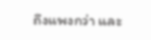ถึงแพงกว่า และ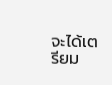จะได้เตรียม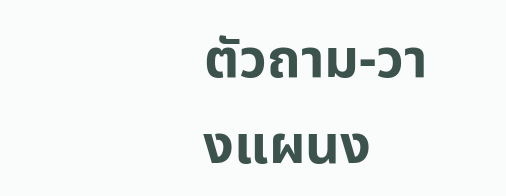ตัวถาม-วางแผนง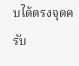บได้ตรงจุดครับ